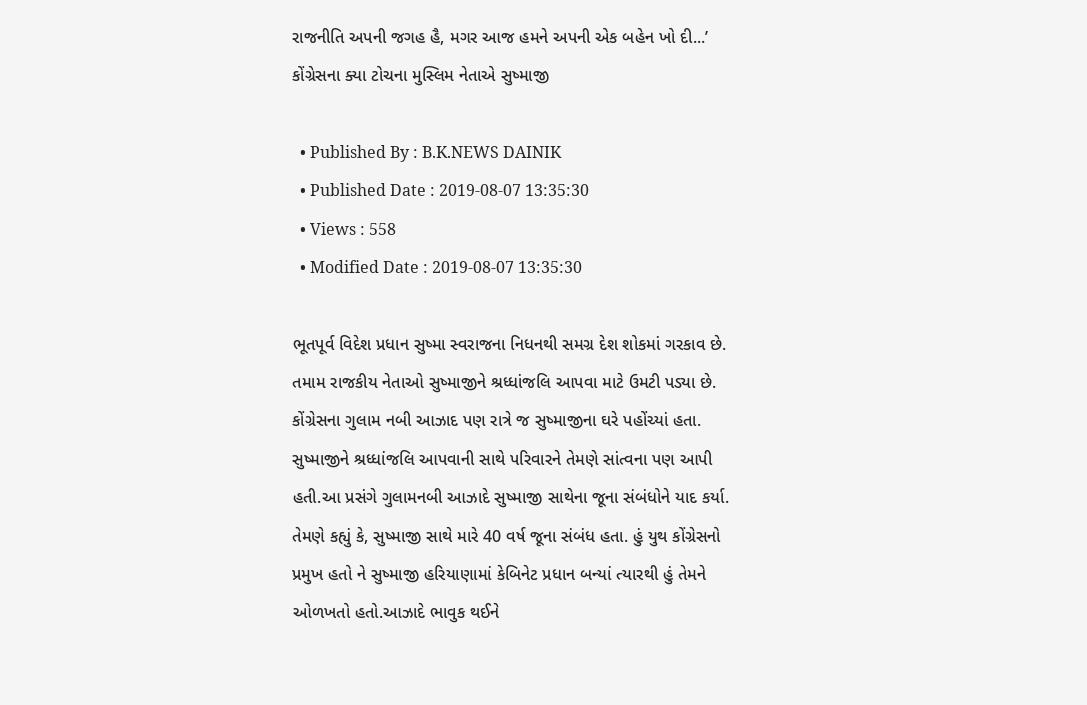રાજનીતિ અપની જગહ હૈ, મગર આજ હમને અપની એક બહેન ખો દી...’ કોંગ્રેસના ક્યા ટોચના મુસ્લિમ નેતાએ સુષ્માજી

  • Published By : B.K.NEWS DAINIK
  • Published Date : 2019-08-07 13:35:30
  • Views : 558
  • Modified Date : 2019-08-07 13:35:30

ભૂતપૂર્વ વિદેશ પ્રધાન સુષ્મા સ્વરાજના નિધનથી સમગ્ર દેશ શોકમાં ગરકાવ છે. તમામ રાજકીય નેતાઓ સુષ્માજીને શ્રધ્ધાંજલિ આપવા માટે ઉમટી પડ્યા છે. કોંગ્રેસના ગુલામ નબી આઝાદ પણ રાત્રે જ સુષ્માજીના ઘરે પહોંચ્યાં હતા. સુષ્માજીને શ્રધ્ધાંજલિ આપવાની સાથે પરિવારને તેમણે સાંત્વના પણ આપી હતી.આ પ્રસંગે ગુલામનબી આઝાદે સુષ્માજી સાથેના જૂના સંબંધોને યાદ કર્યા. તેમણે કહ્યું કે, સુષ્માજી સાથે મારે 40 વર્ષ જૂના સંબંધ હતા. હું યુથ કોંગ્રેસનો પ્રમુખ હતો ને સુષ્માજી હરિયાણામાં કેબિનેટ પ્રધાન બન્યાં ત્યારથી હું તેમને ઓળખતો હતો.આઝાદે ભાવુક થઈને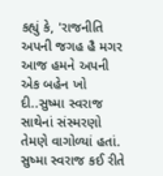કહ્યું કે, 'રાજનીતિ અપની જગહ હૈ મગર આજ હમને અપની એક બહેન ખો દી..સુષ્મા સ્વરાજ સાથેનાં સંસ્મરણો તેમણે વાગોળ્યાં હતાં. સુષ્મા સ્વરાજ કઈ રીતે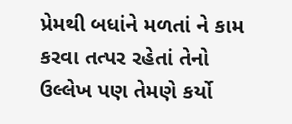પ્રેમથી બધાંને મળતાં ને કામ કરવા તત્પર રહેતાં તેનો ઉલ્લેખ પણ તેમણે કર્યો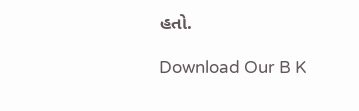હતો.

Download Our B K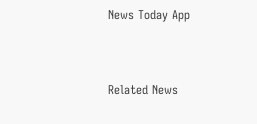News Today App



Related News